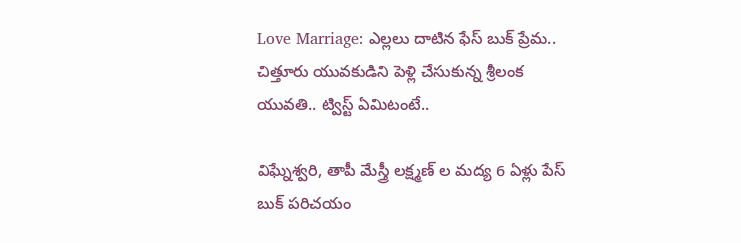Love Marriage: ఎల్లలు దాటిన ఫేస్ బుక్ ప్రేమ.. చిత్తూరు యువకుడిని పెళ్లి చేసుకున్న శ్రీలంక యువతి.. ట్విస్ట్ ఏమిటంటే..

విఘ్నేశ్వరి, తాపీ మేస్త్రీ లక్ష్మణ్ ల మద్య 6 ఏళ్లు పేస్ బుక్ పరిచయం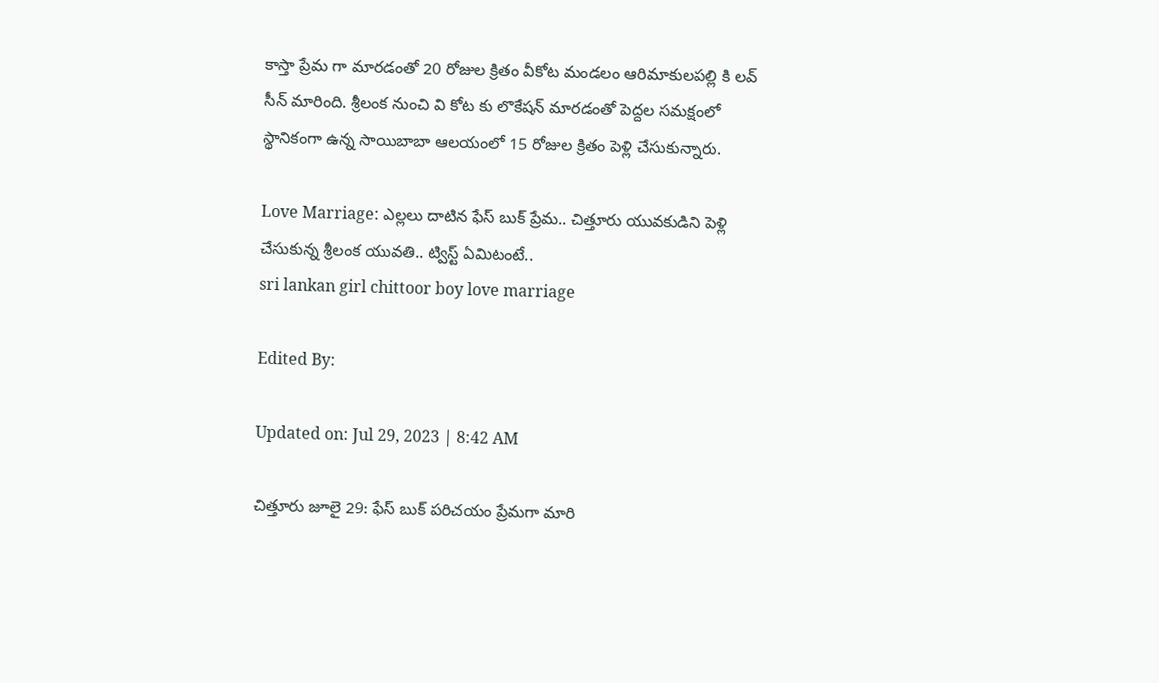కాస్తా ప్రేమ గా మారడంతో 20 రోజుల క్రితం వీకోట మండలం ఆరిమాకులపల్లి కి లవ్ సీన్ మారింది. శ్రీలంక నుంచి వి కోట కు లొకేషన్ మారడంతో పెద్దల సమక్షంలో స్థానికంగా ఉన్న సాయిబాబా ఆలయంలో 15 రోజుల క్రితం పెళ్లి చేసుకున్నారు.

Love Marriage: ఎల్లలు దాటిన ఫేస్ బుక్ ప్రేమ.. చిత్తూరు యువకుడిని పెళ్లి చేసుకున్న శ్రీలంక యువతి.. ట్విస్ట్ ఏమిటంటే..
sri lankan girl chittoor boy love marriage

Edited By:

Updated on: Jul 29, 2023 | 8:42 AM

చిత్తూరు జూలై 29: ఫేస్ బుక్ పరిచయం ప్రేమగా మారి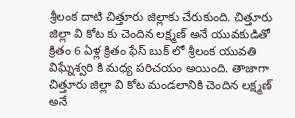శ్రీలంక దాటి చిత్తూరు జిల్లాకు చేరుకుంది. చిత్తూరు జిల్లా వి కోట కు చెందిన లక్ష్మణ్ అనే యువకుడితో క్రితం 6 ఏళ్ల క్రితం ఫేస్ బుక్ లో శ్రీలంక యువతి విఘ్నేశ్వరి కి మధ్య పరిచయం అయింది. తాజాగా చిత్తూరు జిల్లా వి కోట మండలానికి చెందిన లక్ష్మణ్ అనే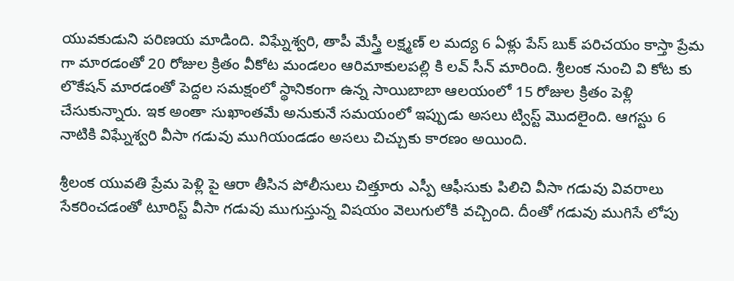యువకుడుని పరిణయ మాడింది. విఘ్నేశ్వరి, తాపీ మేస్త్రీ లక్ష్మణ్ ల మద్య 6 ఏళ్లు పేస్ బుక్ పరిచయం కాస్తా ప్రేమ గా మారడంతో 20 రోజుల క్రితం వీకోట మండలం ఆరిమాకులపల్లి కి లవ్ సీన్ మారింది. శ్రీలంక నుంచి వి కోట కు లొకేషన్ మారడంతో పెద్దల సమక్షంలో స్థానికంగా ఉన్న సాయిబాబా ఆలయంలో 15 రోజుల క్రితం పెళ్లి చేసుకున్నారు. ఇక అంతా సుఖాంతమే అనుకునే సమయంలో ఇప్పుడు అసలు ట్విస్ట్ మొదలైంది. ఆగస్టు 6 నాటికి విఘ్నేశ్వరి వీసా గడువు ముగియండడం అసలు చిచ్చుకు కారణం అయింది.

శ్రీలంక యువతి ప్రేమ పెళ్లి పై ఆరా తీసిన పోలీసులు చిత్తూరు ఎస్పీ ఆఫీసుకు పిలిచి వీసా గడువు వివరాలు సేకరించడంతో టూరిస్ట్ వీసా గడువు ముగుస్తున్న విషయం వెలుగులోకి వచ్చింది. దీంతో గడువు ముగిసే లోపు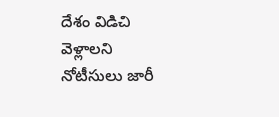దేశం విడిచి వెళ్లాలని నోటీసులు జారీ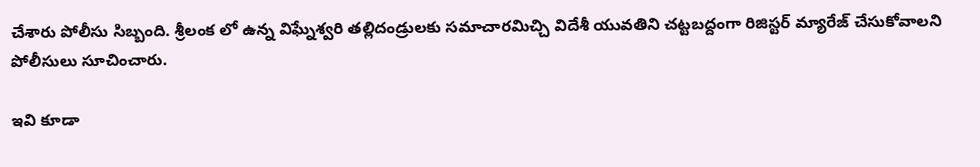చేశారు పోలీసు సిబ్బంది. శ్రీలంక లో ఉన్న విఘ్నేశ్వరి తల్లిదండ్రులకు సమాచారమిచ్చి విదేశీ యువతిని చట్టబద్దంగా రిజిస్టర్ మ్యారేజ్ చేసుకోవాలని పోలీసులు సూచించారు.

ఇవి కూడా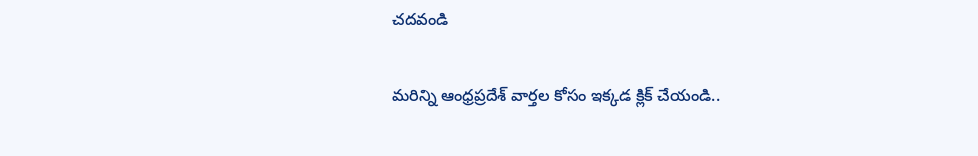చదవండి

మరిన్ని ఆంధ్రప్రదేశ్ వార్తల కోసం ఇక్కడ క్లిక్ చేయండి..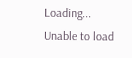Loading...
Unable to load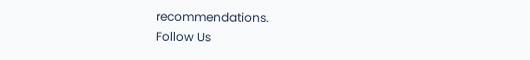recommendations.
Follow Us